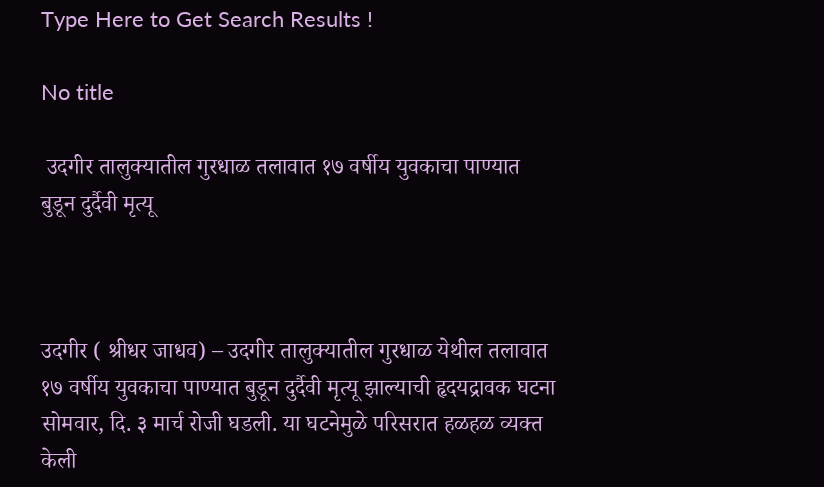Type Here to Get Search Results !

No title

 उदगीर तालुक्यातील गुरधाळ तलावात १७ वर्षीय युवकाचा पाण्यात बुडून दुर्दैवी मृत्यू



उदगीर ( श्रीधर जाधव) – उदगीर तालुक्यातील गुरधाळ येथील तलावात १७ वर्षीय युवकाचा पाण्यात बुडून दुर्दैवी मृत्यू झाल्याची हृदयद्रावक घटना सोमवार, दि. ३ मार्च रोजी घडली. या घटनेमुळे परिसरात हळहळ व्यक्त केली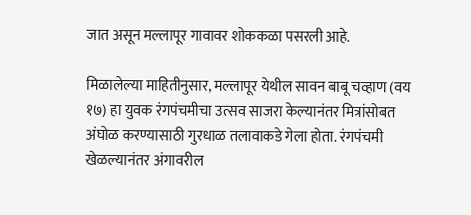जात असून मल्लापूर गावावर शोककळा पसरली आहे.

मिळालेल्या माहितीनुसार, मल्लापूर येथील सावन बाबू चव्हाण (वय १७) हा युवक रंगपंचमीचा उत्सव साजरा केल्यानंतर मित्रांसोबत अंघोळ करण्यासाठी गुरधाळ तलावाकडे गेला होता. रंगपंचमी खेळल्यानंतर अंगावरील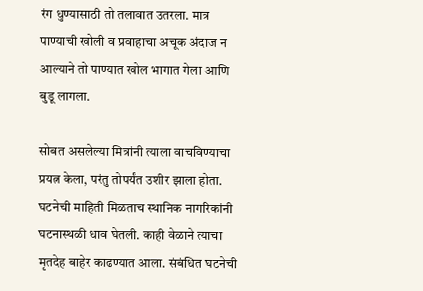रंग धुण्यासाठी तो तलावात उतरला. मात्र पाण्याची खोली व प्रवाहाचा अचूक अंदाज न आल्याने तो पाण्यात खोल भागात गेला आणि बुडू लागला.

सोबत असलेल्या मित्रांनी त्याला वाचविण्याचा प्रयत्न केला, परंतु तोपर्यंत उशीर झाला होता. घटनेची माहिती मिळताच स्थानिक नागरिकांनी घटनास्थळी धाव घेतली. काही वेळाने त्याचा मृतदेह बाहेर काढण्यात आला. संबंधित घटनेची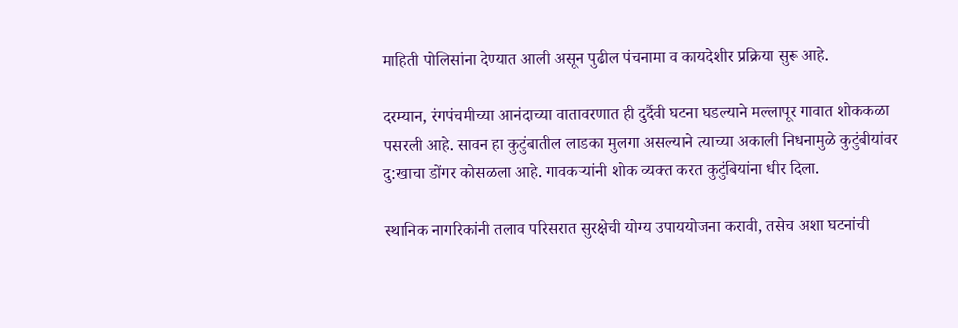माहिती पोलिसांना देण्यात आली असून पुढील पंचनामा व कायदेशीर प्रक्रिया सुरू आहे.

दरम्यान, रंगपंचमीच्या आनंदाच्या वातावरणात ही दुर्दैवी घटना घडल्याने मल्लापूर गावात शोककळा पसरली आहे. सावन हा कुटुंबातील लाडका मुलगा असल्याने त्याच्या अकाली निधनामुळे कुटुंबीयांवर दु:खाचा डोंगर कोसळला आहे. गावकऱ्यांनी शोक व्यक्त करत कुटुंबियांना धीर दिला.

स्थानिक नागरिकांनी तलाव परिसरात सुरक्षेची योग्य उपाययोजना करावी, तसेच अशा घटनांची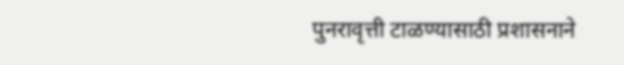पुनरावृत्ती टाळण्यासाठी प्रशासनाने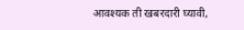आवश्यक ती खबरदारी घ्यावी,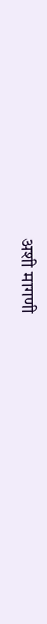अशी मागणी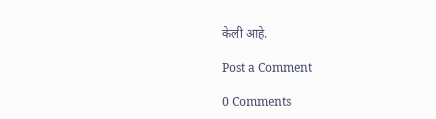केली आहे.

Post a Comment

0 Comments